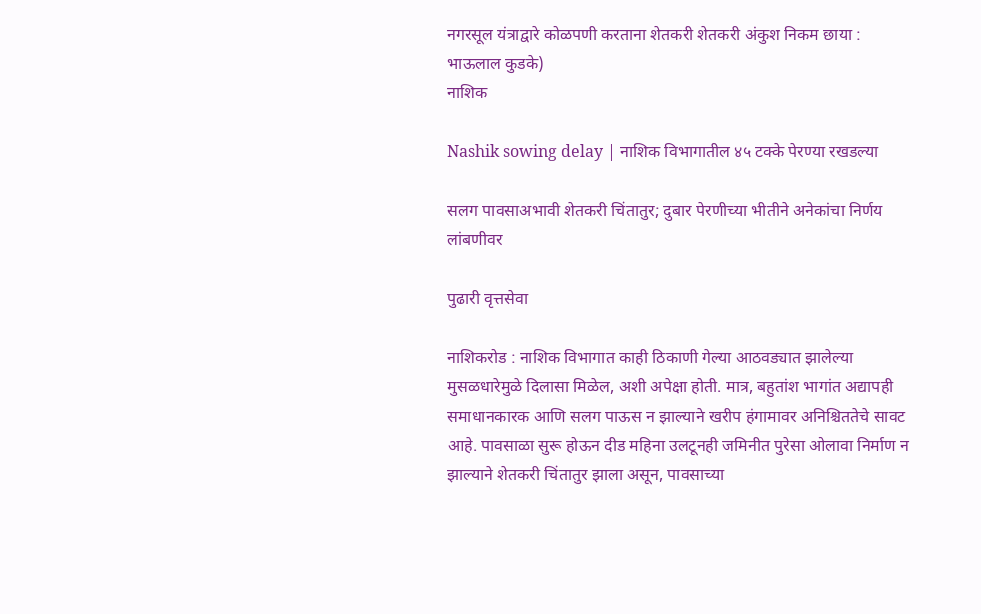नगरसूल यंत्राद्वारे कोळपणी करताना शेतकरी शेतकरी अंकुश निकम छाया : भाऊलाल कुडके)
नाशिक

Nashik sowing delay | नाशिक विभागातील ४५ टक्के पेरण्या रखडल्या

सलग पावसाअभावी शेतकरी चिंतातुर; दुबार पेरणीच्या भीतीने अनेकांचा निर्णय लांबणीवर

पुढारी वृत्तसेवा

नाशिकरोड : नाशिक विभागात काही ठिकाणी गेल्या आठवड्यात झालेल्या मुसळधारेमुळे दिलासा मिळेल, अशी अपेक्षा होती. मात्र, बहुतांश भागांत अद्यापही समाधानकारक आणि सलग पाऊस न झाल्याने खरीप हंगामावर अनिश्चिततेचे सावट आहे. पावसाळा सुरू होऊन दीड महिना उलटूनही जमिनीत पुरेसा ओलावा निर्माण न झाल्याने शेतकरी चिंतातुर झाला असून, पावसाच्या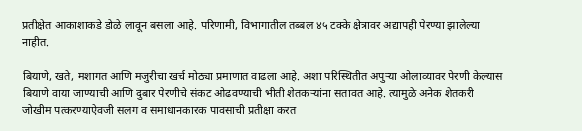प्रतीक्षेत आकाशाकडे डोळे लावून बसला आहे. परिणामी, विभागातील तब्बल ४५ टक्के क्षेत्रावर अद्यापही पेरण्या झालेल्या नाहीत.

बियाणे, खते, मशागत आणि मजुरीचा खर्च मोठ्या प्रमाणात वाढला आहे. अशा परिस्थितीत अपुऱ्या ओलाव्यावर पेरणी केल्यास बियाणे वाया जाण्याची आणि दुबार पेरणीचे संकट ओढवण्याची भीती शेतकऱ्यांना सतावत आहे. त्यामुळे अनेक शेतकरी जोखीम पत्करण्याऐवजी सलग व समाधानकारक पावसाची प्रतीक्षा करत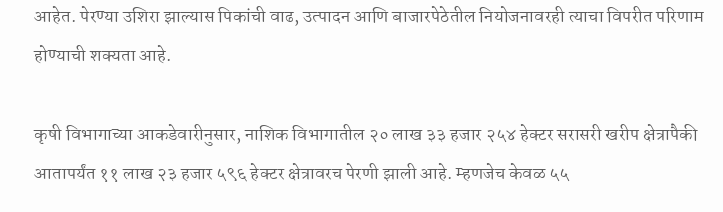आहेत. पेरण्या उशिरा झाल्यास पिकांची वाढ, उत्पादन आणि बाजारपेठेतील नियोजनावरही त्याचा विपरीत परिणाम होण्याची शक्यता आहे.

कृषी विभागाच्या आकडेवारीनुसार, नाशिक विभागातील २० लाख ३३ हजार २५४ हेक्टर सरासरी खरीप क्षेत्रापैकी आतापर्यंत ११ लाख २३ हजार ५९६ हेक्टर क्षेत्रावरच पेरणी झाली आहे. म्हणजेच केवळ ५५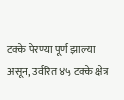टक्के पेरण्या पूर्ण झाल्या असून, उर्वरित ४५ टक्के क्षेत्र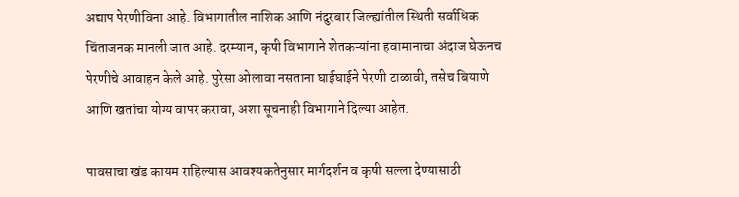अद्याप पेरणीविना आहे. विभागातील नाशिक आणि नंदुरबार जिल्ह्यांतील स्थिती सर्वाधिक चिंताजनक मानली जात आहे. दरम्यान, कृषी विभागाने शेतकऱ्यांना हवामानाचा अंदाज घेऊनच पेरणीचे आवाहन केले आहे. पुरेसा ओलावा नसताना घाईघाईने पेरणी टाळावी, तसेच बियाणे आणि खतांचा योग्य वापर करावा, अशा सूचनाही विभागाने दिल्या आहेत.

पावसाचा खंड कायम राहिल्यास आवश्यकतेनुसार मार्गदर्शन व कृषी सल्ला देण्यासाठी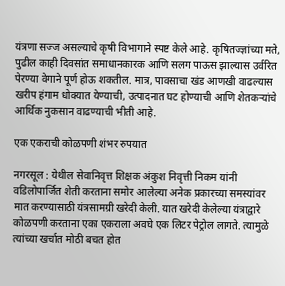यंत्रणा सज्ज असल्याचे कृषी विभागाने स्पष्ट केले आहे. कृषितज्ज्ञांच्या मते, पुढील काही दिवसांत समाधानकारक आणि सलग पाऊस झाल्यास उर्वरित पेरण्या वेगाने पूर्ण होऊ शकतील. मात्र, पावसाचा खंड आणखी वाढल्यास खरीप हंगाम धोक्यात येण्याची, उत्पादनात घट होण्याची आणि शेतकऱ्यांचे आर्थिक नुकसान वाढण्याची भीती आहे.

एक एकराची कोळपणी शंभर रुपयात

नगरसूल : येथील सेवानिवृत्त शिक्षक अंकुश निवृत्ती निकम यांनी वडिलोपार्जित शेती करताना समोर आलेल्या अनेक प्रकारच्या समस्यांवर मात करण्यासाठी यंत्रसामग्री खरेदी केली. यात खरेदी केलेल्या यंत्राद्वारे कोळपणी करताना एका एकराला अवघे एक लिटर पेट्रोल लागते. त्यामुळे त्यांच्या खर्चात मोठी बचत होत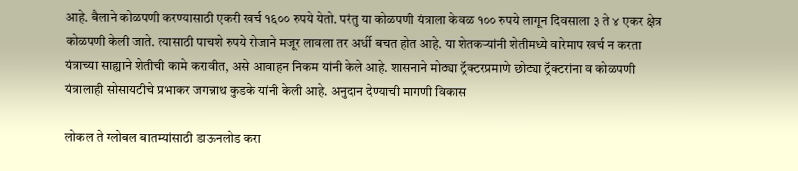आहे. बैलाने कोळपणी करण्यासाठी एकरी खर्च १६०० रुपये येतो. परंतु या कोळपणी यंत्राला केवळ १०० रुपये लागून दिवसाला ३ ते ४ एकर क्षेत्र कोळपणी केली जाते. त्यासाठी पाचशे रुपये रोजाने मजूर लावला तर अर्धी बचत होत आहे. या शेतकऱ्यांनी शेतीमध्ये वारेमाप खर्च न करता यंत्राच्या साह्याने शेतीची कामे करावीत, असे आवाहन निकम यांनी केले आहे. शासनाने मोठ्या ट्रॅक्टरप्रमाणे छोट्या ट्रॅक्टरांना व कोळपणी यंत्रालाही सोसायटीचे प्रभाकर जगन्नाथ कुडके यांनी केली आहे. अनुदान देण्याची मागणी विकास

लोकल ते ग्लोबल बातम्यांसाठी डाऊनलोड करा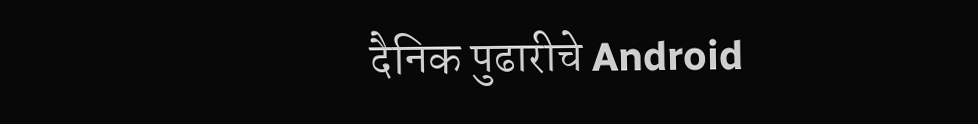दैनिक पुढारीचे Android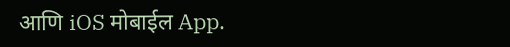आणि iOS मोबाईल App.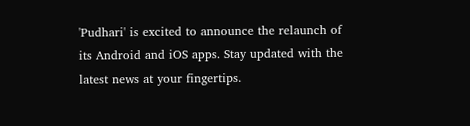'Pudhari' is excited to announce the relaunch of its Android and iOS apps. Stay updated with the latest news at your fingertips.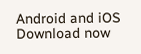Android and iOS Download now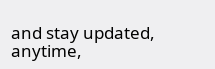and stay updated, anytime,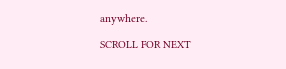anywhere.

SCROLL FOR NEXT